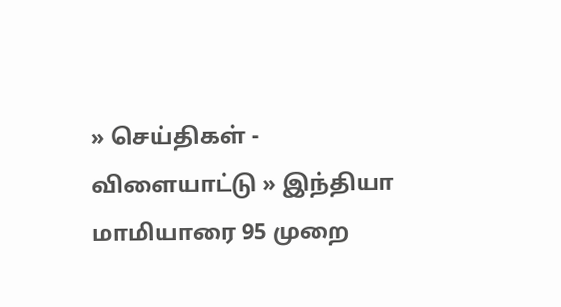» செய்திகள் - விளையாட்டு » இந்தியா
மாமியாரை 95 முறை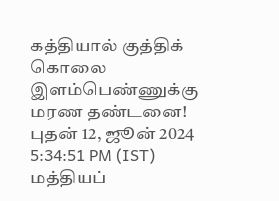கத்தியால் குத்திக் கொலை இளம்பெண்ணுக்கு மரண தண்டனை!
புதன் 12, ஜூன் 2024 5:34:51 PM (IST)
மத்தியப்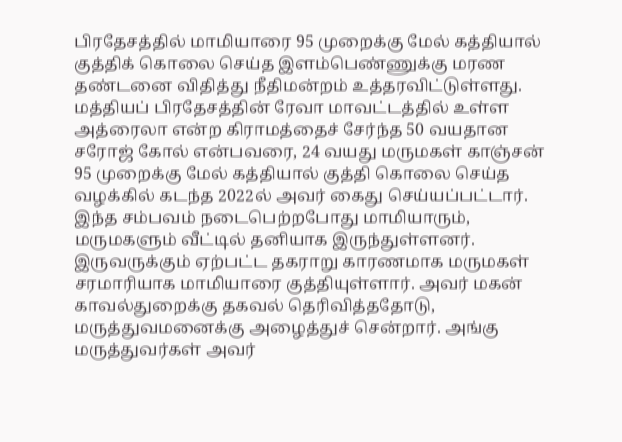பிரதேசத்தில் மாமியாரை 95 முறைக்கு மேல் கத்தியால் குத்திக் கொலை செய்த இளம்பெண்ணுக்கு மரண தண்டனை விதித்து நீதிமன்றம் உத்தரவிட்டுள்ளது.
மத்தியப் பிரதேசத்தின் ரேவா மாவட்டத்தில் உள்ள அத்ரைலா என்ற கிராமத்தைச் சேர்ந்த 50 வயதான சரோஜ் கோல் என்பவரை, 24 வயது மருமகள் காஞ்சன் 95 முறைக்கு மேல் கத்தியால் குத்தி கொலை செய்த வழக்கில் கடந்த 2022ல் அவர் கைது செய்யப்பட்டார். இந்த சம்பவம் நடைபெற்றபோது மாமியாரும், மருமகளும் வீட்டில் தனியாக இருந்துள்ளனர்.
இருவருக்கும் ஏற்பட்ட தகராறு காரணமாக மருமகள் சரமாரியாக மாமியாரை குத்தியுள்ளார். அவர் மகன் காவல்துறைக்கு தகவல் தெரிவித்ததோடு, மருத்துவமனைக்கு அழைத்துச் சென்றார். அங்கு மருத்துவர்கள் அவர்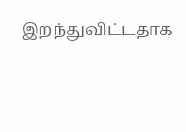இறந்துவிட்டதாக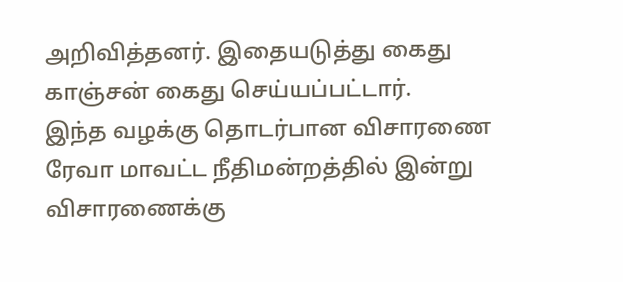அறிவித்தனர். இதையடுத்து கைது காஞ்சன் கைது செய்யப்பட்டார்.
இந்த வழக்கு தொடர்பான விசாரணை ரேவா மாவட்ட நீதிமன்றத்தில் இன்று விசாரணைக்கு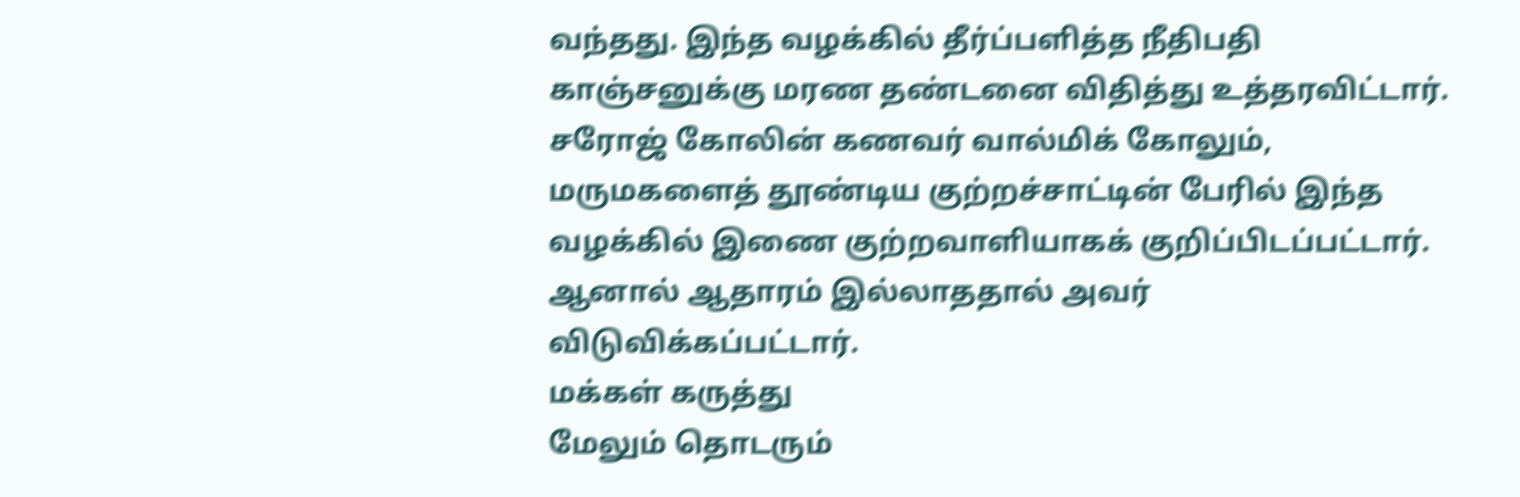வந்தது. இந்த வழக்கில் தீர்ப்பளித்த நீதிபதி காஞ்சனுக்கு மரண தண்டனை விதித்து உத்தரவிட்டார். சரோஜ் கோலின் கணவர் வால்மிக் கோலும், மருமகளைத் தூண்டிய குற்றச்சாட்டின் பேரில் இந்த வழக்கில் இணை குற்றவாளியாகக் குறிப்பிடப்பட்டார். ஆனால் ஆதாரம் இல்லாததால் அவர் விடுவிக்கப்பட்டார்.
மக்கள் கருத்து
மேலும் தொடரும்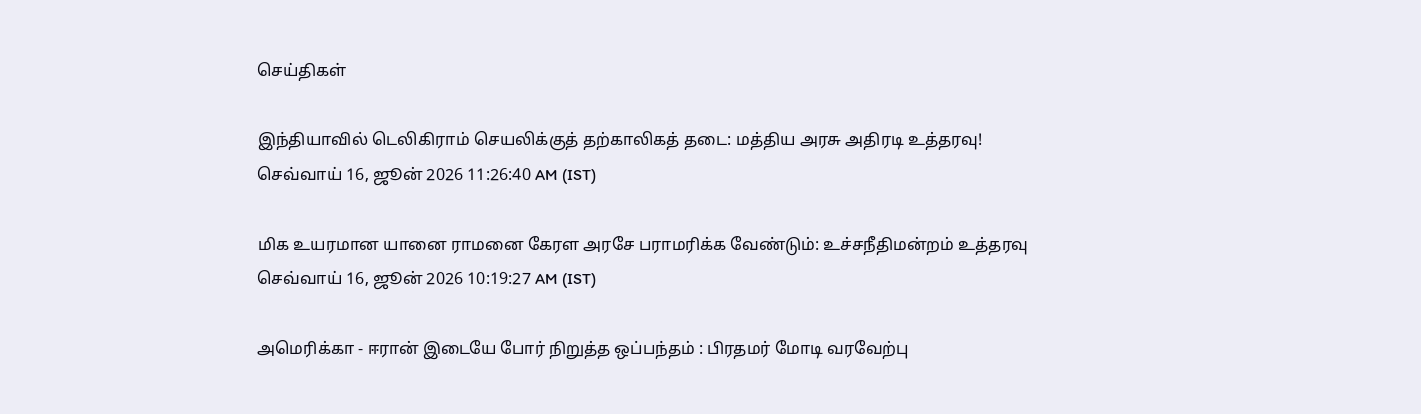செய்திகள்

இந்தியாவில் டெலிகிராம் செயலிக்குத் தற்காலிகத் தடை: மத்திய அரசு அதிரடி உத்தரவு!
செவ்வாய் 16, ஜூன் 2026 11:26:40 AM (IST)

மிக உயரமான யானை ராமனை கேரள அரசே பராமரிக்க வேண்டும்: உச்சநீதிமன்றம் உத்தரவு
செவ்வாய் 16, ஜூன் 2026 10:19:27 AM (IST)

அமெரிக்கா - ஈரான் இடையே போர் நிறுத்த ஒப்பந்தம் : பிரதமர் மோடி வரவேற்பு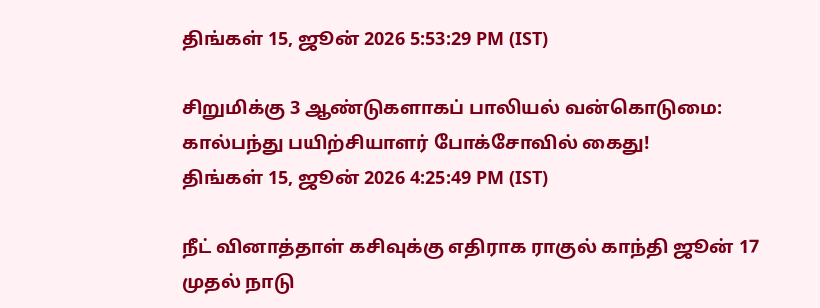திங்கள் 15, ஜூன் 2026 5:53:29 PM (IST)

சிறுமிக்கு 3 ஆண்டுகளாகப் பாலியல் வன்கொடுமை: கால்பந்து பயிற்சியாளர் போக்சோவில் கைது!
திங்கள் 15, ஜூன் 2026 4:25:49 PM (IST)

நீட் வினாத்தாள் கசிவுக்கு எதிராக ராகுல் காந்தி ஜூன் 17 முதல் நாடு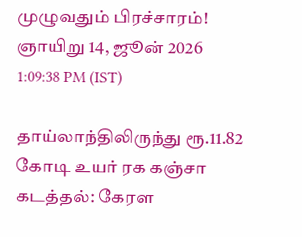முழுவதும் பிரச்சாரம்!
ஞாயிறு 14, ஜூன் 2026 1:09:38 PM (IST)

தாய்லாந்திலிருந்து ரூ.11.82 கோடி உயர் ரக கஞ்சா கடத்தல்: கேரள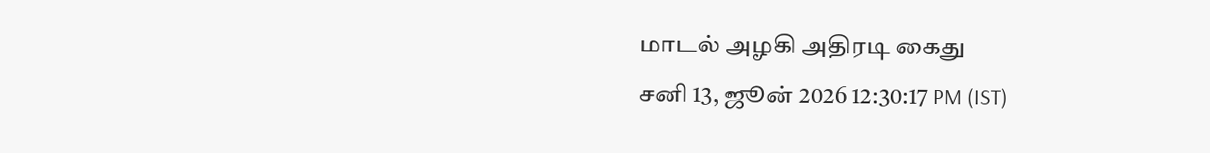மாடல் அழகி அதிரடி கைது
சனி 13, ஜூன் 2026 12:30:17 PM (IST)